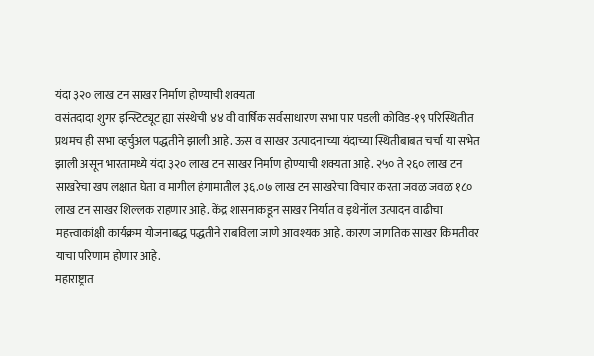यंदा ३२० लाख टन साखर निर्माण होण्याची शक्यता
वसंतदादा शुगर इन्स्टिट्यूट ह्या संस्थेची ४४ वी वार्षिक सर्वसाधारण सभा पार पडली कोविड-१९ परिस्थितीत प्रथमच ही सभा व्हर्चुअल पद्धतीने झाली आहे. ऊस व साखर उत्पादनाच्या यंदाच्या स्थितीबाबत चर्चा या सभेत झाली असून भारतामध्ये यंदा ३२० लाख टन साखर निर्माण होण्याची शक्यता आहे. २५० ते २६० लाख टन साखरेचा खप लक्षात घेता व मागील हंगामातील ३६.०७ लाख टन साखरेचा विचार करता जवळ जवळ १८० लाख टन साखर शिल्लक राहणार आहे. केंद्र शासनाकडून साखर निर्यात व इथेनॉल उत्पादन वाढीचा महत्त्वाकांक्षी कार्यक्रम योजनाबद्ध पद्धतीने राबविला जाणे आवश्यक आहे. कारण जागतिक साखर किमतीवर याचा परिणाम होणार आहे.
महाराष्ट्रात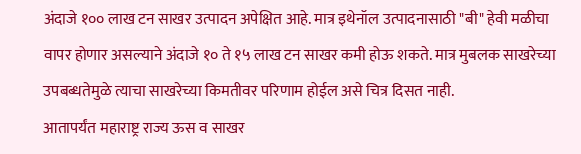अंदाजे १०० लाख टन साखर उत्पादन अपेक्षित आहे. मात्र इथेनॉल उत्पादनासाठी "बी" हेवी मळीचा वापर होणार असल्याने अंदाजे १० ते १५ लाख टन साखर कमी होऊ शकते. मात्र मुबलक साखरेच्या उपबब्धतेमुळे त्याचा साखरेच्या किमतीवर परिणाम होईल असे चित्र दिसत नाही.
आतापर्यंत महाराष्ट्र राज्य ऊस व साखर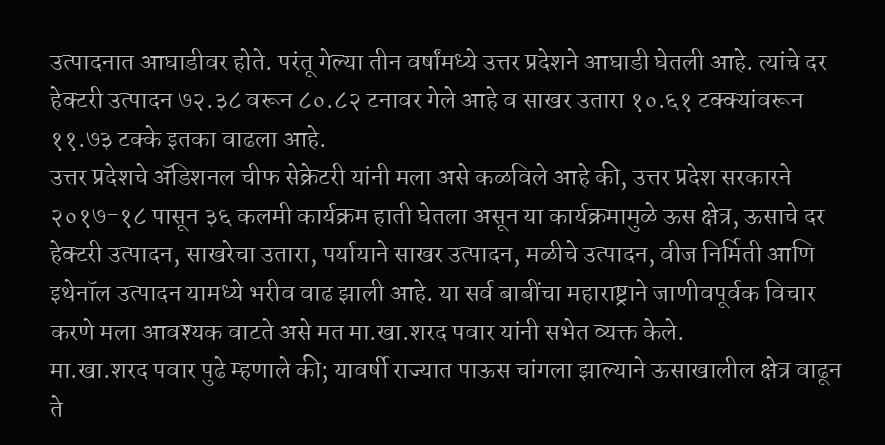उत्पादनात आघाडीवर होते. परंतू गेल्या तीन वर्षांमध्ये उत्तर प्रदेशने आघाडी घेतली आहे. त्यांचे दर हेक्टरी उत्पादन ७२.३८ वरून ८०.८२ टनावर गेले आहे व साखर उतारा १०.६१ टक्क्यांवरून ११.७३ टक्के इतका वाढला आहे.
उत्तर प्रदेशचे ॲडिशनल चीफ सेक्रेटरी यांनी मला असे कळविले आहे की, उत्तर प्रदेश सरकारने २०१७-१८ पासून ३६ कलमी कार्यक्रम हाती घेतला असून या कार्यक्रमामुळे ऊस क्षेत्र, ऊसाचे दर हेक्टरी उत्पादन, साखरेचा उतारा, पर्यायाने साखर उत्पादन, मळीचे उत्पादन, वीज निर्मिती आणि इथेनॉल उत्पादन यामध्ये भरीव वाढ झाली आहे. या सर्व बाबींचा महाराष्ट्राने जाणीवपूर्वक विचार करणे मला आवश्यक वाटते असे मत मा.खा.शरद पवार यांनी सभेत व्यक्त केले.
मा.खा.शरद पवार पुढे म्हणाले की; यावर्षी राज्यात पाऊस चांगला झाल्याने ऊसाखालील क्षेत्र वाढून ते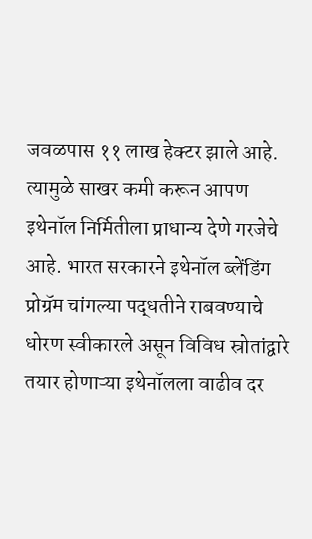जवळपास ११ लाख हेक्टर झाले आहे. त्यामुळे साखर कमी करून आपण इथेनॉल निर्मितीला प्राधान्य देणे गरजेचे आहे. भारत सरकारने इथेनॉल ब्लेंडिंग प्रोग्रॅम चांगल्या पद्धतीने राबवण्याचे धोरण स्वीकारले असून विविध स्रोतांद्वारे तयार होणाऱ्या इथेनॉलला वाढीव दर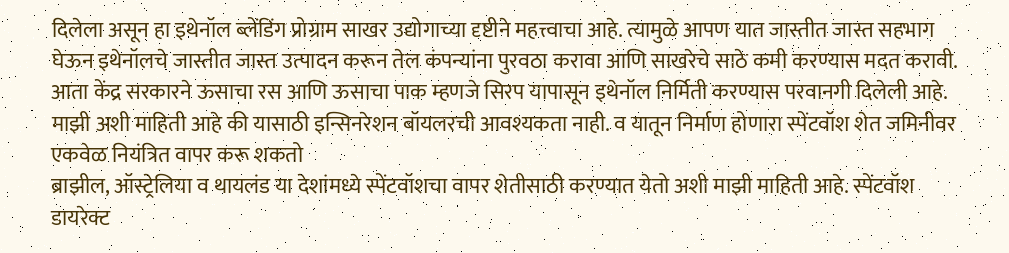दिलेला असून हा इथेनॉल ब्लेंडिंग प्रोग्राम साखर उद्योगाच्या दृष्टीने महत्त्वाचा आहे. त्यामुळे आपण यात जास्तीत जास्त सहभाग घेऊन इथेनॉलचे जास्तीत जास्त उत्पादन करून तेल कंपन्यांना पुरवठा करावा आणि साखरेचे साठे कमी करण्यास मदत करावी.
आता केंद्र सरकारने ऊसाचा रस आणि ऊसाचा पाक म्हणजे सिरप यापासून इथेनॉल निर्मिती करण्यास परवानगी दिलेली आहे. माझी अशी माहिती आहे की यासाठी इन्सिनरेशन बॉयलरची आवश्यकता नाही. व यातून निर्माण होणारा स्पेंटवॉश शेत जमिनीवर एकवेळ नियंत्रित वापर करू शकतो
ब्राझील, ऑस्ट्रेलिया व थायलंड या देशांमध्ये स्पेंटवॉशचा वापर शेतीसाठी करण्यात येतो अशी माझी माहिती आहे. स्पेंटवॉश डायरेक्ट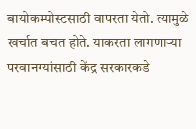बायोकम्पोस्टसाठी वापरता येतो. त्यामुळे खर्चात बचत होते. याकरता लागणाऱ्या परवानग्यांसाठी केंद्र सरकारकडे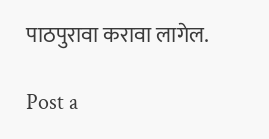पाठपुरावा करावा लागेल.

Post a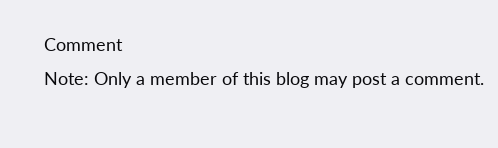Comment
Note: Only a member of this blog may post a comment.